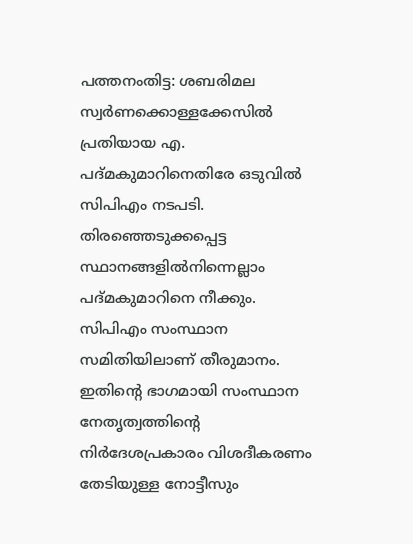പത്തനംതിട്ട: ശബരിമല സ്വർണക്കൊള്ളക്കേസിൽ പ്രതിയായ എ. പദ്മകുമാറിനെതിരേ ഒടുവിൽ സിപിഎം നടപടി. തിരഞ്ഞെടുക്കപ്പെട്ട സ്ഥാനങ്ങളിൽനിന്നെല്ലാം പദ്മകുമാറിനെ നീക്കും. സിപിഎം സംസ്ഥാന സമിതിയിലാണ് തീരുമാനം. ഇതിന്റെ ഭാഗമായി സംസ്ഥാന നേതൃത്വത്തിന്റെ നിർദേശപ്രകാരം വിശദീകരണം തേടിയുള്ള നോട്ടീസും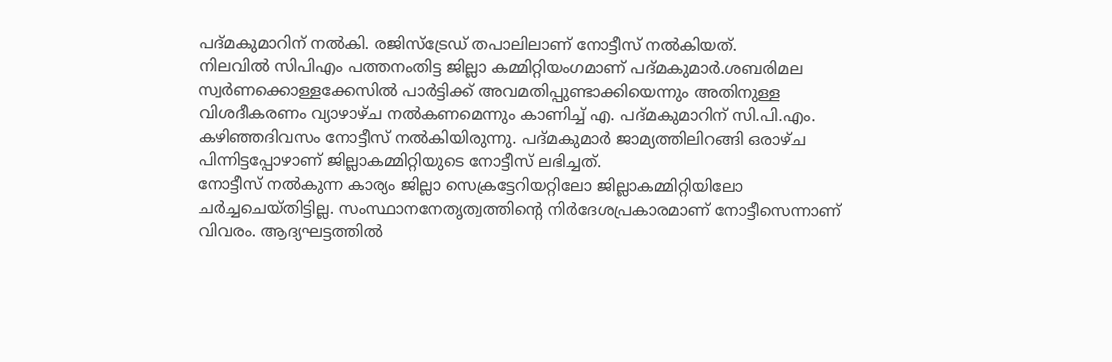പദ്മകുമാറിന് നൽകി. രജിസ്ട്രേഡ് തപാലിലാണ് നോട്ടീസ് നൽകിയത്.
നിലവിൽ സിപിഎം പത്തനംതിട്ട ജില്ലാ കമ്മിറ്റിയംഗമാണ് പദ്മകുമാർ.ശബരിമല സ്വർണക്കൊള്ളക്കേസിൽ പാർട്ടിക്ക് അവമതിപ്പുണ്ടാക്കിയെന്നും അതിനുള്ള വിശദീകരണം വ്യാഴാഴ്ച നൽകണമെന്നും കാണിച്ച് എ. പദ്മകുമാറിന് സി.പി.എം. കഴിഞ്ഞദിവസം നോട്ടീസ് നൽകിയിരുന്നു. പദ്മകുമാർ ജാമ്യത്തിലിറങ്ങി ഒരാഴ്ച പിന്നിട്ടപ്പോഴാണ് ജില്ലാകമ്മിറ്റിയുടെ നോട്ടീസ് ലഭിച്ചത്.
നോട്ടീസ് നൽകുന്ന കാര്യം ജില്ലാ സെക്രട്ടേറിയറ്റിലോ ജില്ലാകമ്മിറ്റിയിലോ ചർച്ചചെയ്തിട്ടില്ല. സംസ്ഥാനനേതൃത്വത്തിന്റെ നിർദേശപ്രകാരമാണ് നോട്ടീസെന്നാണ് വിവരം. ആദ്യഘട്ടത്തിൽ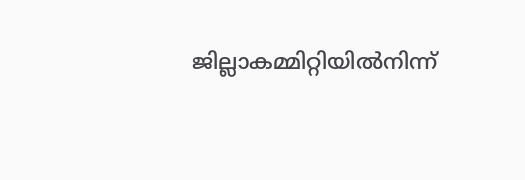ജില്ലാകമ്മിറ്റിയിൽനിന്ന്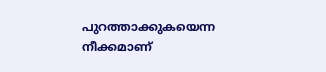പുറത്താക്കുകയെന്ന നീക്കമാണ്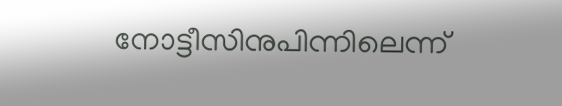നോട്ടീസിനുപിന്നിലെന്ന്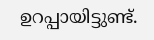ഉറപ്പായിട്ടുണ്ട്.